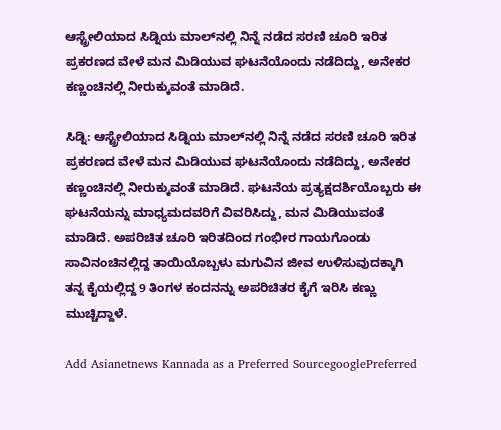ಆಸ್ಟ್ರೇಲಿಯಾದ ಸಿಡ್ನಿಯ ಮಾಲ್‌ನಲ್ಲಿ ನಿನ್ನೆ ನಡೆದ ಸರಣಿ ಚೂರಿ ಇರಿತ ಪ್ರಕರಣದ ವೇಳೆ ಮನ ಮಿಡಿಯುವ ಘಟನೆಯೊಂದು ನಡೆದಿದ್ದು, ಅನೇಕರ ಕಣ್ಣಂಚಿನಲ್ಲಿ ನೀರುಕ್ಕುವಂತೆ ಮಾಡಿದೆ.

ಸಿಡ್ನಿ: ಆಸ್ಟ್ರೇಲಿಯಾದ ಸಿಡ್ನಿಯ ಮಾಲ್‌ನಲ್ಲಿ ನಿನ್ನೆ ನಡೆದ ಸರಣಿ ಚೂರಿ ಇರಿತ ಪ್ರಕರಣದ ವೇಳೆ ಮನ ಮಿಡಿಯುವ ಘಟನೆಯೊಂದು ನಡೆದಿದ್ದು, ಅನೇಕರ ಕಣ್ಣಂಚಿನಲ್ಲಿ ನೀರುಕ್ಕುವಂತೆ ಮಾಡಿದೆ. ಘಟನೆಯ ಪ್ರತ್ಯಕ್ಷದರ್ಶಿಯೊಬ್ಬರು ಈ ಘಟನೆಯನ್ನು ಮಾಧ್ಯಮದವರಿಗೆ ವಿವರಿಸಿದ್ದು, ಮನ ಮಿಡಿಯುವಂತೆ ಮಾಡಿದೆ. ಅಪರಿಚಿತ ಚೂರಿ ಇರಿತದಿಂದ ಗಂಭೀರ ಗಾಯಗೊಂಡು ಸಾವಿನಂಚಿನಲ್ಲಿದ್ದ ತಾಯಿಯೊಬ್ಬಳು ಮಗುವಿನ ಜೀವ ಉಳಿಸುವುದಕ್ಕಾಗಿ ತನ್ನ ಕೈಯಲ್ಲಿದ್ದ 9 ತಿಂಗಳ ಕಂದನನ್ನು ಅಪರಿಚಿತರ ಕೈಗೆ ಇರಿಸಿ ಕಣ್ಣು ಮುಚ್ಚಿದ್ದಾಳೆ.

Add Asianetnews Kannada as a Preferred SourcegooglePreferred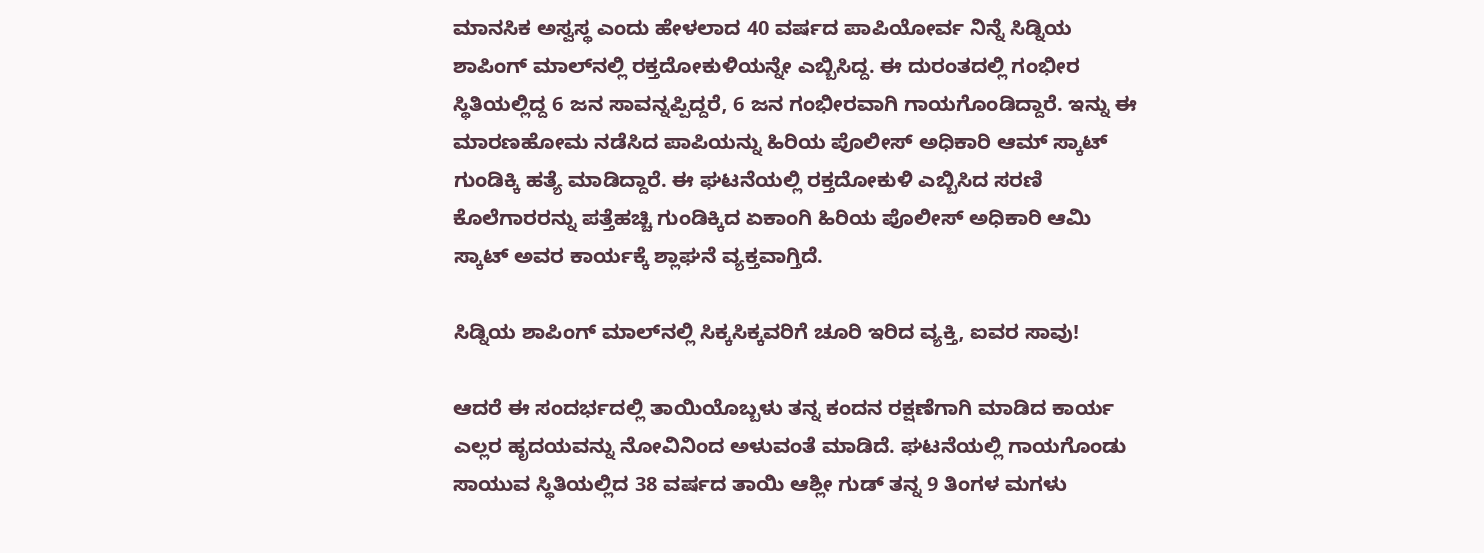ಮಾನಸಿಕ ಅಸ್ವಸ್ಥ ಎಂದು ಹೇಳಲಾದ 40 ವರ್ಷದ ಪಾಪಿಯೋರ್ವ ನಿನ್ನೆ ಸಿಡ್ನಿಯ ಶಾಪಿಂಗ್ ಮಾಲ್‌ನಲ್ಲಿ ರಕ್ತದೋಕುಳಿಯನ್ನೇ ಎಬ್ಬಿಸಿದ್ದ. ಈ ದುರಂತದಲ್ಲಿ ಗಂಭೀರ ಸ್ಥಿತಿಯಲ್ಲಿದ್ದ 6 ಜನ ಸಾವನ್ನಪ್ಪಿದ್ದರೆ, 6 ಜನ ಗಂಭೀರವಾಗಿ ಗಾಯಗೊಂಡಿದ್ದಾರೆ. ಇನ್ನು ಈ ಮಾರಣಹೋಮ ನಡೆಸಿದ ಪಾಪಿಯನ್ನು ಹಿರಿಯ ಪೊಲೀಸ್ ಅಧಿಕಾರಿ ಆಮ್ ಸ್ಕಾಟ್ ಗುಂಡಿಕ್ಕಿ ಹತ್ಯೆ ಮಾಡಿದ್ದಾರೆ. ಈ ಘಟನೆಯಲ್ಲಿ ರಕ್ತದೋಕುಳಿ ಎಬ್ಬಿಸಿದ ಸರಣಿ ಕೊಲೆಗಾರರನ್ನು ಪತ್ತೆಹಚ್ಚಿ ಗುಂಡಿಕ್ಕಿದ ಏಕಾಂಗಿ ಹಿರಿಯ ಪೊಲೀಸ್ ಅಧಿಕಾರಿ ಆಮಿ ಸ್ಕಾಟ್ ಅವರ ಕಾರ್ಯಕ್ಕೆ ಶ್ಲಾಘನೆ ವ್ಯಕ್ತವಾಗ್ತಿದೆ.

ಸಿಡ್ನಿಯ ಶಾಪಿಂಗ್‌ ಮಾಲ್‌ನಲ್ಲಿ ಸಿಕ್ಕಸಿಕ್ಕವರಿಗೆ ಚೂರಿ ಇರಿದ ವ್ಯಕ್ತಿ, ಐವರ ಸಾವು!

ಆದರೆ ಈ ಸಂದರ್ಭದಲ್ಲಿ ತಾಯಿಯೊಬ್ಬಳು ತನ್ನ ಕಂದನ ರಕ್ಷಣೆಗಾಗಿ ಮಾಡಿದ ಕಾರ್ಯ ಎಲ್ಲರ ಹೃದಯವನ್ನು ನೋವಿನಿಂದ ಅಳುವಂತೆ ಮಾಡಿದೆ. ಘಟನೆಯಲ್ಲಿ ಗಾಯಗೊಂಡು ಸಾಯುವ ಸ್ಥಿತಿಯಲ್ಲಿದ 38 ವರ್ಷದ ತಾಯಿ ಆಶ್ಲೀ ಗುಡ್ ತನ್ನ 9 ತಿಂಗಳ ಮಗಳು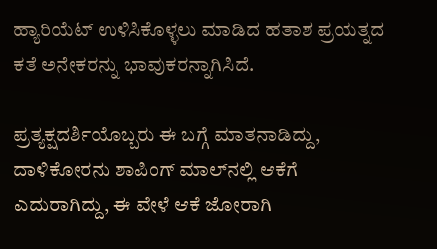ಹ್ಯಾರಿಯೆಟ್ ಉಳಿಸಿಕೊಳ್ಳಲು ಮಾಡಿದ ಹತಾಶ ಪ್ರಯತ್ನದ ಕತೆ ಅನೇಕರನ್ನು ಭಾವುಕರನ್ನಾಗಿಸಿದೆ.

ಪ್ರತ್ಯಕ್ಷದರ್ಶಿಯೊಬ್ಬರು ಈ ಬಗ್ಗೆ ಮಾತನಾಡಿದ್ದು, ದಾಳಿಕೋರನು ಶಾಪಿಂಗ್ ಮಾಲ್‌ನಲ್ಲಿ ಆಕೆಗೆ ಎದುರಾಗಿದ್ದು, ಈ ವೇಳೆ ಆಕೆ ಜೋರಾಗಿ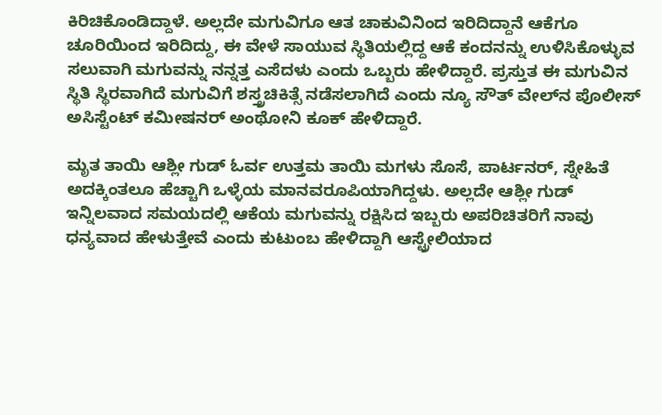ಕಿರಿಚಿಕೊಂಡಿದ್ದಾಳೆ. ಅಲ್ಲದೇ ಮಗುವಿಗೂ ಆತ ಚಾಕುವಿನಿಂದ ಇರಿದಿದ್ದಾನೆ ಆಕೆಗೂ ಚೂರಿಯಿಂದ ಇರಿದಿದ್ದು, ಈ ವೇಳೆ ಸಾಯುವ ಸ್ಥಿತಿಯಲ್ಲಿದ್ದ ಆಕೆ ಕಂದನನ್ನು ಉಳಿಸಿಕೊಳ್ಳುವ ಸಲುವಾಗಿ ಮಗುವನ್ನು ನನ್ನತ್ತ ಎಸೆದಳು ಎಂದು ಒಬ್ಬರು ಹೇಳಿದ್ದಾರೆ. ಪ್ರಸ್ತುತ ಈ ಮಗುವಿನ ಸ್ಥಿತಿ ಸ್ಥಿರವಾಗಿದೆ ಮಗುವಿಗೆ ಶಸ್ತ್ರಚಿಕಿತ್ಸೆ ನಡೆಸಲಾಗಿದೆ ಎಂದು ನ್ಯೂ ಸೌತ್ ವೇಲ್‌ನ ಪೊಲೀಸ್ ಅಸಿಸ್ಟೆಂಟ್ ಕಮೀಷನರ್ ಅಂಥೋನಿ ಕೂಕ್ ಹೇಳಿದ್ದಾರೆ.

ಮೃತ ತಾಯಿ ಆಶ್ಲೀ ಗುಡ್ ಓರ್ವ ಉತ್ತಮ ತಾಯಿ ಮಗಳು ಸೊಸೆ, ಪಾರ್ಟನರ್, ಸ್ನೇಹಿತೆ ಅದಕ್ಕಿಂತಲೂ ಹೆಚ್ಚಾಗಿ ಒಳ್ಳೆಯ ಮಾನವರೂಪಿಯಾಗಿದ್ದಳು. ಅಲ್ಲದೇ ಆಶ್ಲೀ ಗುಡ್‌ ಇನ್ನಿಲವಾದ ಸಮಯದಲ್ಲಿ ಆಕೆಯ ಮಗುವನ್ನು ರಕ್ಷಿಸಿದ ಇಬ್ಬರು ಅಪರಿಚಿತರಿಗೆ ನಾವು ಧನ್ಯವಾದ ಹೇಳುತ್ತೇವೆ ಎಂದು ಕುಟುಂಬ ಹೇಳಿದ್ದಾಗಿ ಆಸ್ಟ್ರೇಲಿಯಾದ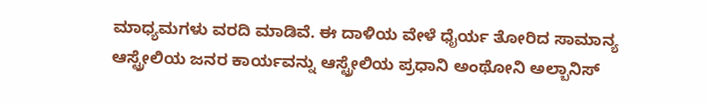ಮಾಧ್ಯಮಗಳು ವರದಿ ಮಾಡಿವೆ. ಈ ದಾಳಿಯ ವೇಳೆ ಧೈರ್ಯ ತೋರಿದ ಸಾಮಾನ್ಯ ಆಸ್ಟ್ರೇಲಿಯ ಜನರ ಕಾರ್ಯವನ್ನು ಆಸ್ಟ್ರೇಲಿಯ ಪ್ರಧಾನಿ ಅಂಥೋನಿ ಅಲ್ಬಾನಿಸ್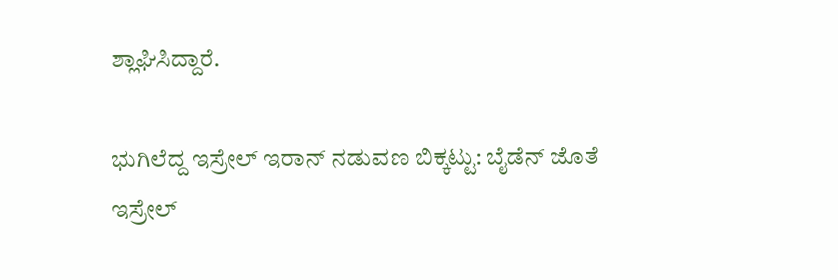ಶ್ಲಾಘಿಸಿದ್ದಾರೆ.

ಭುಗಿಲೆದ್ದ ಇಸ್ರೇಲ್ ಇರಾನ್ ನಡುವಣ ಬಿಕ್ಕಟ್ಟು: ಬೈಡೆನ್ ಜೊತೆ ಇಸ್ರೇಲ್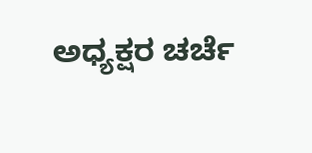ಅಧ್ಯಕ್ಷರ ಚರ್ಚೆ